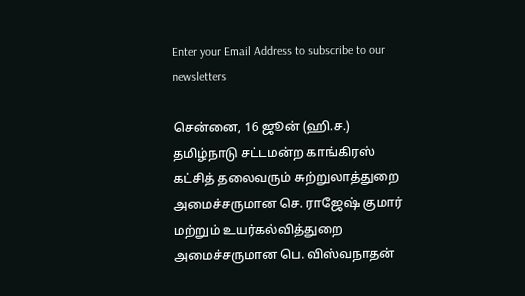Enter your Email Address to subscribe to our newsletters

சென்னை, 16 ஜூன் (ஹி.ச.)
தமிழ்நாடு சட்டமன்ற காங்கிரஸ் கட்சித் தலைவரும் சுற்றுலாத்துறை அமைச்சருமான செ. ராஜேஷ் குமார் மற்றும் உயர்கல்வித்துறை அமைச்சருமான பெ. விஸ்வநாதன்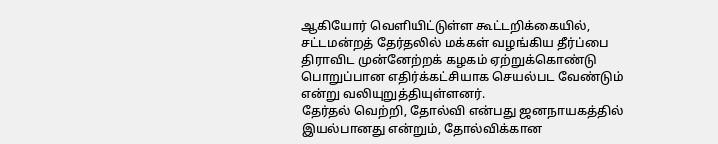ஆகியோர் வெளியிட்டுள்ள கூட்டறிக்கையில், சட்டமன்றத் தேர்தலில் மக்கள் வழங்கிய தீர்ப்பை திராவிட முன்னேற்றக் கழகம் ஏற்றுக்கொண்டு பொறுப்பான எதிர்க்கட்சியாக செயல்பட வேண்டும் என்று வலியுறுத்தியுள்ளனர்.
தேர்தல் வெற்றி, தோல்வி என்பது ஜனநாயகத்தில் இயல்பானது என்றும், தோல்விக்கான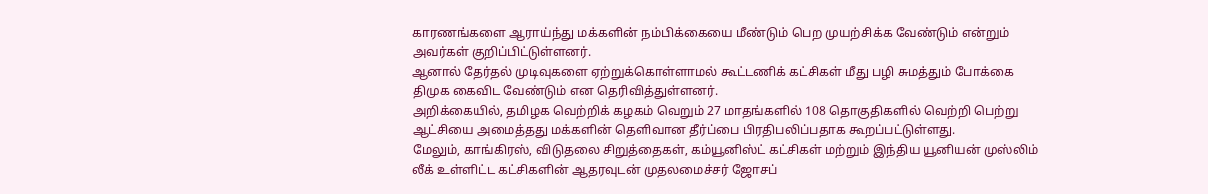காரணங்களை ஆராய்ந்து மக்களின் நம்பிக்கையை மீண்டும் பெற முயற்சிக்க வேண்டும் என்றும் அவர்கள் குறிப்பிட்டுள்ளனர்.
ஆனால் தேர்தல் முடிவுகளை ஏற்றுக்கொள்ளாமல் கூட்டணிக் கட்சிகள் மீது பழி சுமத்தும் போக்கை திமுக கைவிட வேண்டும் என தெரிவித்துள்ளனர்.
அறிக்கையில், தமிழக வெற்றிக் கழகம் வெறும் 27 மாதங்களில் 108 தொகுதிகளில் வெற்றி பெற்று ஆட்சியை அமைத்தது மக்களின் தெளிவான தீர்ப்பை பிரதிபலிப்பதாக கூறப்பட்டுள்ளது.
மேலும், காங்கிரஸ், விடுதலை சிறுத்தைகள், கம்யூனிஸ்ட் கட்சிகள் மற்றும் இந்திய யூனியன் முஸ்லிம் லீக் உள்ளிட்ட கட்சிகளின் ஆதரவுடன் முதலமைச்சர் ஜோசப்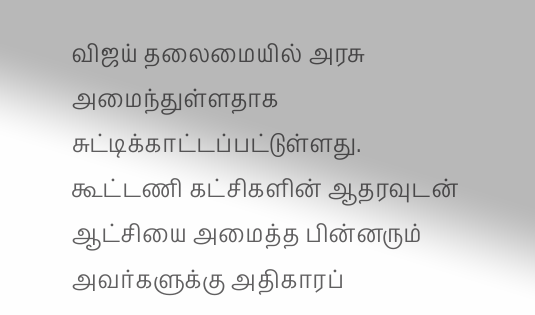விஜய் தலைமையில் அரசு அமைந்துள்ளதாக சுட்டிக்காட்டப்பட்டுள்ளது.
கூட்டணி கட்சிகளின் ஆதரவுடன் ஆட்சியை அமைத்த பின்னரும் அவர்களுக்கு அதிகாரப்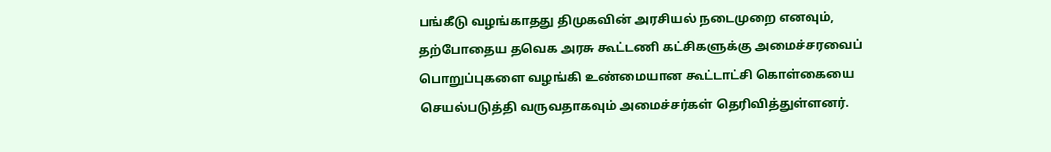பங்கீடு வழங்காதது திமுகவின் அரசியல் நடைமுறை எனவும், தற்போதைய தவெக அரசு கூட்டணி கட்சிகளுக்கு அமைச்சரவைப் பொறுப்புகளை வழங்கி உண்மையான கூட்டாட்சி கொள்கையை செயல்படுத்தி வருவதாகவும் அமைச்சர்கள் தெரிவித்துள்ளனர்.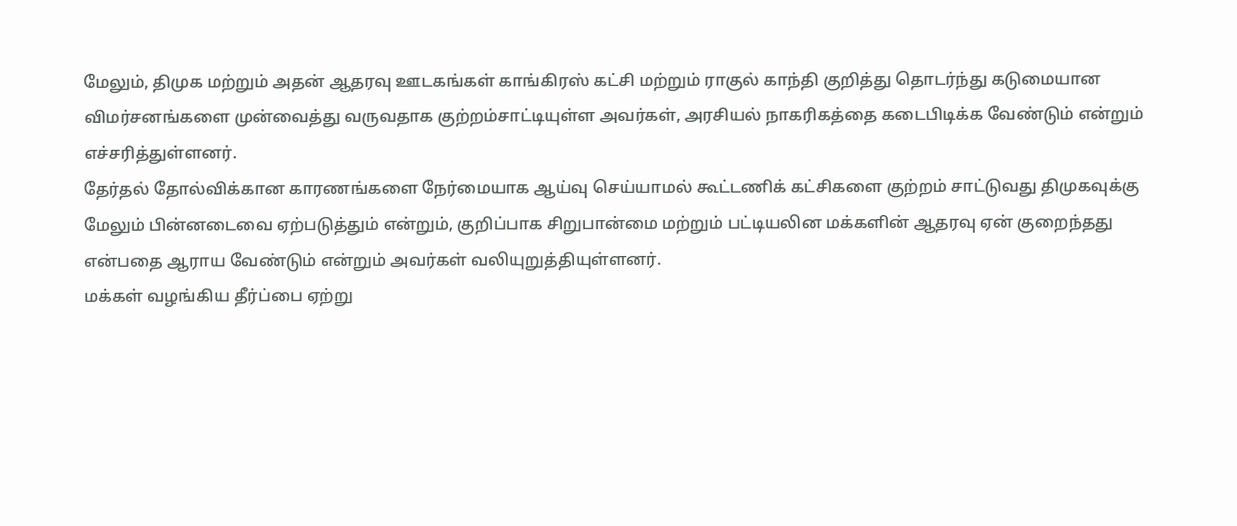மேலும், திமுக மற்றும் அதன் ஆதரவு ஊடகங்கள் காங்கிரஸ் கட்சி மற்றும் ராகுல் காந்தி குறித்து தொடர்ந்து கடுமையான விமர்சனங்களை முன்வைத்து வருவதாக குற்றம்சாட்டியுள்ள அவர்கள், அரசியல் நாகரிகத்தை கடைபிடிக்க வேண்டும் என்றும் எச்சரித்துள்ளனர்.
தேர்தல் தோல்விக்கான காரணங்களை நேர்மையாக ஆய்வு செய்யாமல் கூட்டணிக் கட்சிகளை குற்றம் சாட்டுவது திமுகவுக்கு மேலும் பின்னடைவை ஏற்படுத்தும் என்றும், குறிப்பாக சிறுபான்மை மற்றும் பட்டியலின மக்களின் ஆதரவு ஏன் குறைந்தது என்பதை ஆராய வேண்டும் என்றும் அவர்கள் வலியுறுத்தியுள்ளனர்.
மக்கள் வழங்கிய தீர்ப்பை ஏற்று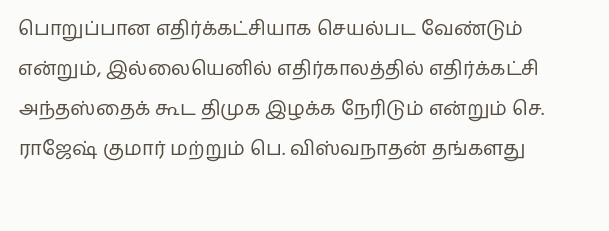பொறுப்பான எதிர்க்கட்சியாக செயல்பட வேண்டும் என்றும், இல்லையெனில் எதிர்காலத்தில் எதிர்க்கட்சி அந்தஸ்தைக் கூட திமுக இழக்க நேரிடும் என்றும் செ. ராஜேஷ் குமார் மற்றும் பெ. விஸ்வநாதன் தங்களது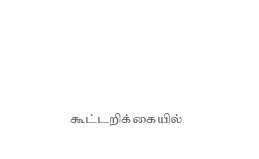கூட்டறிக்கையில்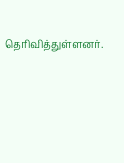தெரிவித்துள்ளனர்.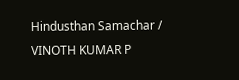Hindusthan Samachar / VINOTH KUMAR P